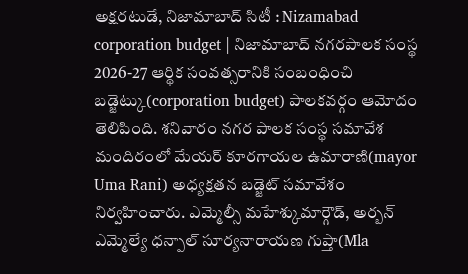అక్షరటుడే, నిజామాబాద్ సిటీ : Nizamabad corporation budget | నిజామాబాద్ నగరపాలక సంస్థ 2026-27 ఆర్థిక సంవత్సరానికి సంబంధించి బడ్జెట్కు(corporation budget) పాలకవర్గం ఆమోదం తెలిపింది. శనివారం నగర పాలక సంస్థ సమావేశ మందిరంలో మేయర్ కూరగాయల ఉమారాణి(mayor Uma Rani) అధ్యక్షతన బడ్జెట్ సమావేశం నిర్వహించారు. ఎమ్మెల్సీ మహేశ్కుమార్గౌడ్, అర్బన్ ఎమ్మెల్యే ధన్పాల్ సూర్యనారాయణ గుప్తా(Mla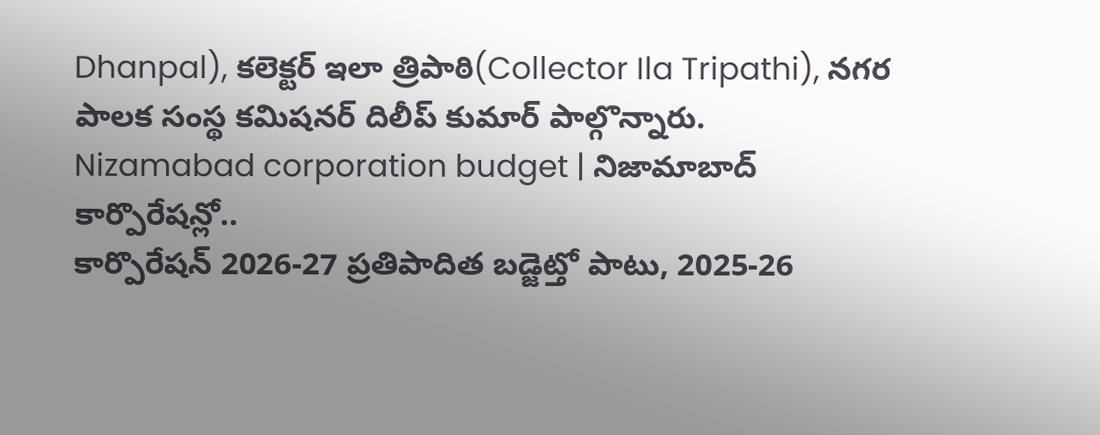Dhanpal), కలెక్టర్ ఇలా త్రిపాఠి(Collector Ila Tripathi), నగర పాలక సంస్థ కమిషనర్ దిలీప్ కుమార్ పాల్గొన్నారు.
Nizamabad corporation budget | నిజామాబాద్ కార్పొరేషన్లో..
కార్పొరేషన్ 2026-27 ప్రతిపాదిత బడ్జెట్తో పాటు, 2025-26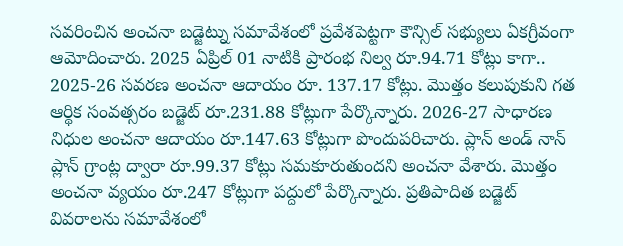సవరించిన అంచనా బడ్జెట్ను సమావేశంలో ప్రవేశపెట్టగా కౌన్సిల్ సభ్యులు ఏకగ్రీవంగా ఆమోదించారు. 2025 ఏప్రిల్ 01 నాటికి ప్రారంభ నిల్వ రూ.94.71 కోట్లు కాగా.. 2025-26 సవరణ అంచనా ఆదాయం రూ. 137.17 కోట్లు. మొత్తం కలుపుకుని గత ఆర్థిక సంవత్సరం బడ్జెట్ రూ.231.88 కోట్లుగా పేర్కొన్నారు. 2026-27 సాధారణ నిధుల అంచనా ఆదాయం రూ.147.63 కోట్లుగా పొందుపరిచారు. ప్లాన్ అండ్ నాన్ ప్లాన్ గ్రాంట్ల ద్వారా రూ.99.37 కోట్లు సమకూరుతుందని అంచనా వేశారు. మొత్తం అంచనా వ్యయం రూ.247 కోట్లుగా పద్దులో పేర్కొన్నారు. ప్రతిపాదిత బడ్జెట్ వివరాలను సమావేశంలో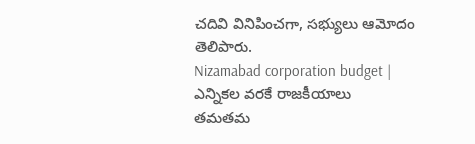చదివి వినిపించగా, సభ్యులు ఆమోదం తెలిపారు.
Nizamabad corporation budget | ఎన్నికల వరకే రాజకీయాలు
తమతమ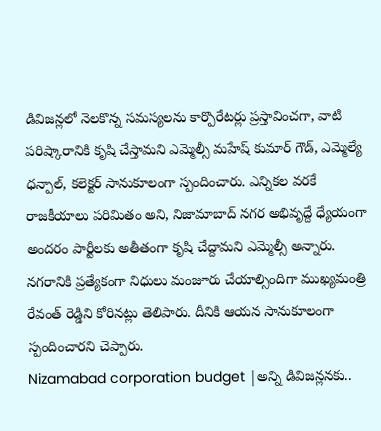డివిజన్లలో నెలకొన్న సమస్యలను కార్పొరేటర్లు ప్రస్తావించగా, వాటి పరిష్కారానికి కృషి చేస్తామని ఎమ్మెల్సీ మహేష్ కుమార్ గౌడ్, ఎమ్మెల్యే ధన్పాల్, కలెక్టర్ సానుకూలంగా స్పందించారు. ఎన్నికల వరకే రాజకీయాలు పరిమితం అని, నిజామాబాద్ నగర అభివృద్దే ధ్యేయంగా అందరం పార్టీలకు అతీతంగా కృషి చేద్దామని ఎమ్మెల్సీ అన్నారు. నగరానికి ప్రత్యేకంగా నిధులు మంజూరు చేయాల్సిందిగా ముఖ్యమంత్రి రేవంత్ రెడ్డిని కోరినట్లు తెలిపారు. దీనికి ఆయన సానుకూలంగా స్పందించారని చెప్పారు.
Nizamabad corporation budget |అన్ని డివిజన్లనకు..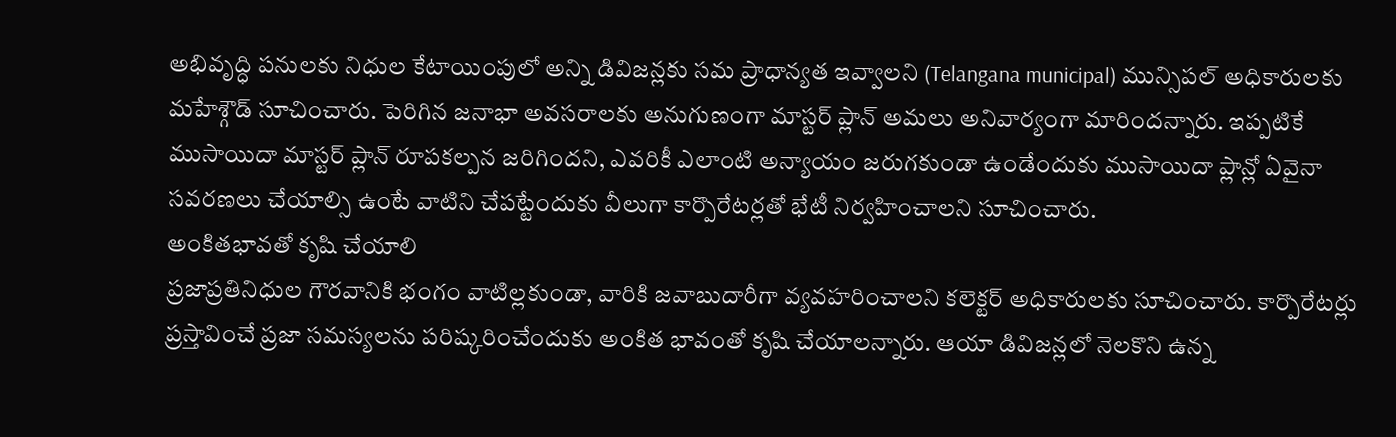అభివృద్ధి పనులకు నిధుల కేటాయింపులో అన్ని డివిజన్లకు సమ ప్రాధాన్యత ఇవ్వాలని (Telangana municipal) మున్సిపల్ అధికారులకు మహేశ్గౌడ్ సూచించారు. పెరిగిన జనాభా అవసరాలకు అనుగుణంగా మాస్టర్ ప్లాన్ అమలు అనివార్యంగా మారిందన్నారు. ఇప్పటికే ముసాయిదా మాస్టర్ ప్లాన్ రూపకల్పన జరిగిందని, ఎవరికీ ఎలాంటి అన్యాయం జరుగకుండా ఉండేందుకు ముసాయిదా ప్లాన్లో ఏవైనా సవరణలు చేయాల్సి ఉంటే వాటిని చేపట్టేందుకు వీలుగా కార్పొరేటర్లతో భేటీ నిర్వహించాలని సూచించారు.
అంకితభావతో కృషి చేయాలి
ప్రజాప్రతినిధుల గౌరవానికి భంగం వాటిల్లకుండా, వారికి జవాబుదారీగా వ్యవహరించాలని కలెక్టర్ అధికారులకు సూచించారు. కార్పొరేటర్లు ప్రస్తావించే ప్రజా సమస్యలను పరిష్కరించేందుకు అంకిత భావంతో కృషి చేయాలన్నారు. ఆయా డివిజన్లలో నెలకొని ఉన్న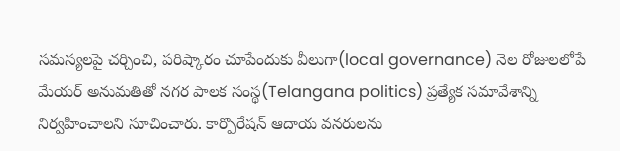సమస్యలపై చర్చించి, పరిష్కారం చూపేందుకు వీలుగా(local governance) నెల రోజులలోపే మేయర్ అనుమతితో నగర పాలక సంస్థ(Telangana politics) ప్రత్యేక సమావేశాన్ని నిర్వహించాలని సూచించారు. కార్పొరేషన్ ఆదాయ వనరులను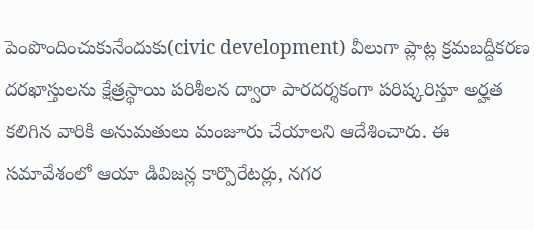పెంపొందించుకునేందుకు(civic development) వీలుగా ప్లాట్ల క్రమబద్దీకరణ దరఖాస్తులను క్షేత్రస్థాయి పరిశీలన ద్వారా పారదర్శకంగా పరిష్కరిస్తూ అర్హత కలిగిన వారికి అనుమతులు మంజూరు చేయాలని ఆదేశించారు. ఈ సమావేశంలో ఆయా డివిజన్ల కార్పొరేటర్లు, నగర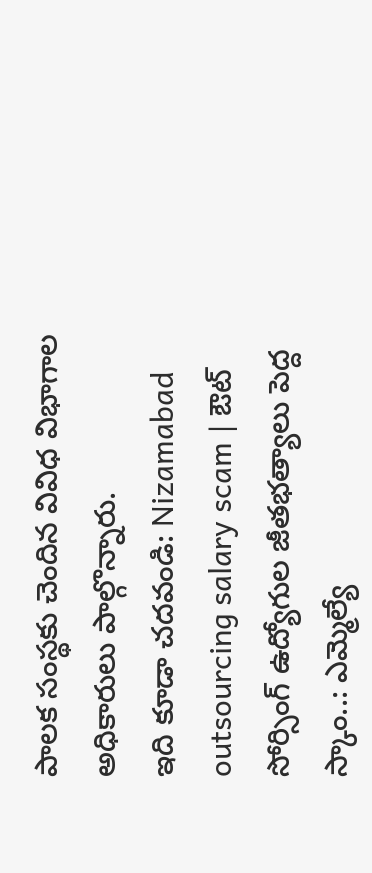పాలక సంస్థకు చెందిన వివిధ విభాగాల అధికారులు పాల్గొన్నారు.
ఇది కూడా చదవండి: Nizamabad outsourcing salary scam | ఔట్ సోర్సింగ్ ఉద్యోగుల జీతభత్యాలు పెద్ద స్కాం..: ఎమ్మెల్యే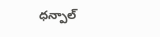ధన్పాల్